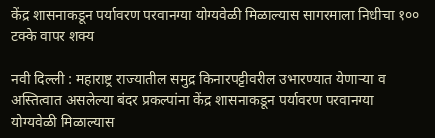केंद्र शासनाकडून पर्यावरण परवानग्या योग्यवेळी मिळाल्यास सागरमाला निधीचा १०० टक्के वापर शक्य

नवी दिल्ली : महाराष्ट्र राज्यातील समुद्र किनारपट्टीवरील उभारण्यात येणाऱ्या व अस्तित्वात असलेल्या बंदर प्रकल्पांना केंद्र शासनाकडून पर्यावरण परवानग्या योग्यवेळी मिळाल्यास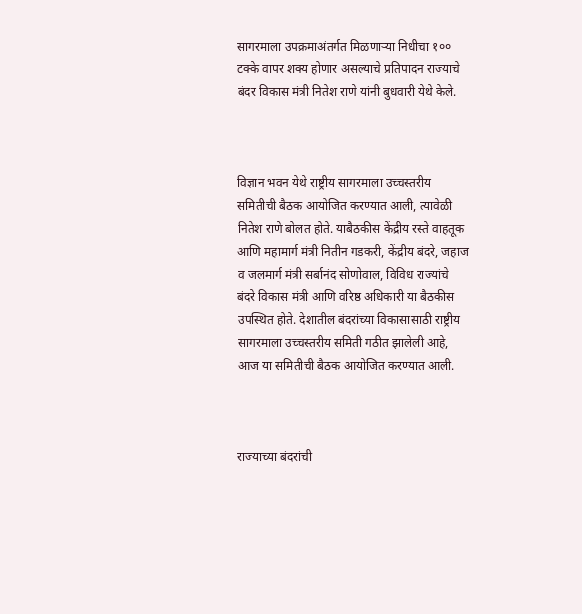सागरमाला उपक्रमाअंतर्गत मिळणाऱ्या निधीचा १०० टक्के वापर शक्य होणार असल्याचे प्रतिपादन राज्याचे बंदर विकास मंत्री नितेश राणे यांनी बुधवारी येथे केले.



विज्ञान भवन येथे राष्ट्रीय सागरमाला उच्चस्तरीय समितीची बैठक आयोजित करण्यात आली, त्यावेळी नितेश राणे बोलत होते. याबैठकीस केंद्रीय रस्ते वाहतूक आणि महामार्ग मंत्री नितीन गडकरी, केंद्रीय बंदरे, जहाज व जलमार्ग मंत्री सर्बानंद सोणोवाल, विविध राज्यांचे बंदरे विकास मंत्री आणि वरिष्ठ अधिकारी या बैठकीस उपस्थित होते. देशातील बंदरांच्या विकासासाठी राष्ट्रीय सागरमाला उच्चस्तरीय समिती गठीत झालेली आहे, आज या समितीची बैठक आयोजित करण्यात आली.



राज्याच्या बंदरांची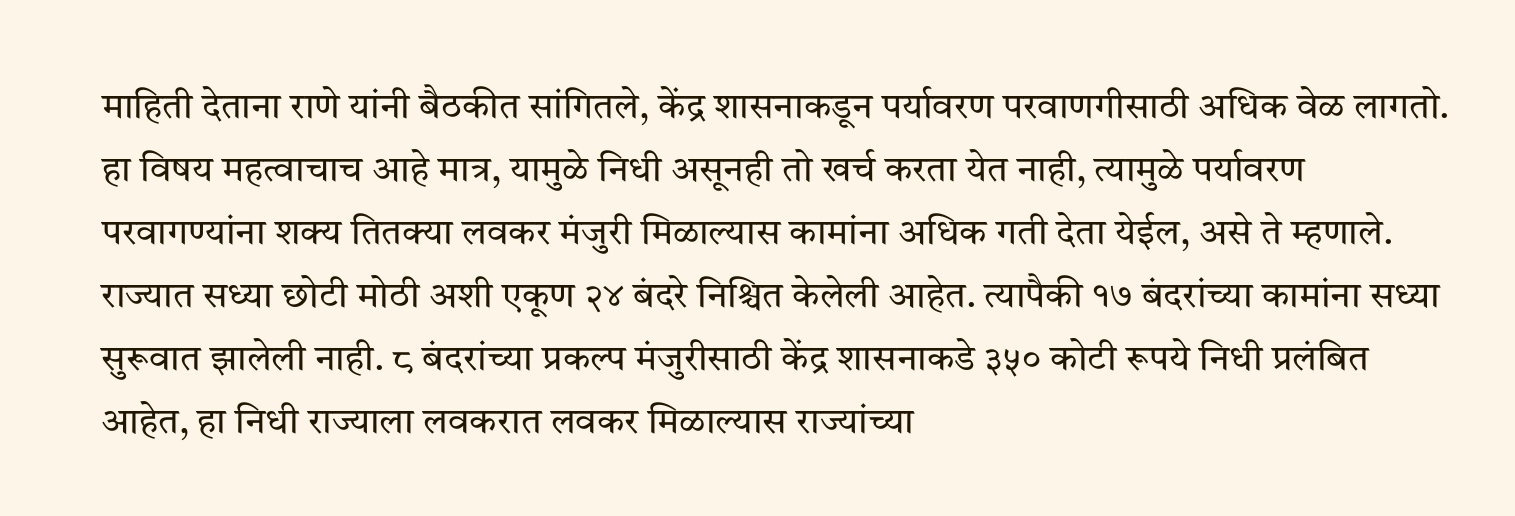माहिती देताना राणे यांनी बैठकीत सांगितले, केंद्र शासनाकडून पर्यावरण परवाणगीसाठी अधिक वेळ लागतो. हा विषय महत्वाचाच आहे मात्र, यामुळे निधी असूनही तो खर्च करता येत नाही, त्यामुळे पर्यावरण परवागण्यांना शक्य तितक्या लवकर मंजुरी मिळाल्यास कामांना अधिक गती देता येईल, असे ते म्हणाले. राज्यात सध्या छोटी मोठी अशी एकूण २४ बंदरे निश्चित केलेली आहेत. त्यापैकी १७ बंदरांच्या कामांना सध्या सुरूवात झालेली नाही. ८ बंदरांच्या प्रकल्प मंजुरीसाठी केंद्र शासनाकडे ३५० कोटी रूपये निधी प्रलंबित आहेत, हा निधी राज्याला लवकरात लवकर मिळाल्यास राज्यांच्या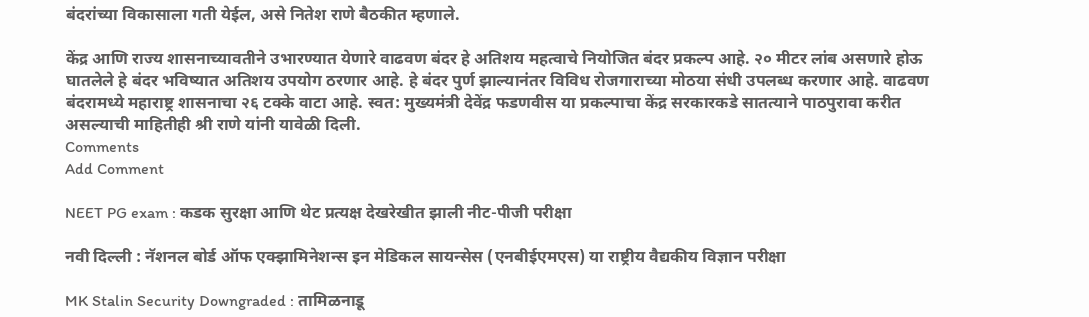बंदरांच्या विकासाला गती येईल, असे नितेश राणे बैठकीत म्हणाले.

केंद्र आणि राज्य शासनाच्यावतीने उभारण्यात येणारे वाढवण बंदर हे अतिशय महत्वाचे नियोजित बंदर प्रकल्प आहे. २० मीटर लांब असणारे होऊ घातलेले हे बंदर भविष्यात अतिशय उपयोग ठरणार आहे. हे बंदर पुर्ण झाल्यानंतर विविध रोजगाराच्या मोठया संधी उपलब्ध करणार आहे. वाढवण बंदरामध्ये महाराष्ट्र शासनाचा २६ टक्के वाटा आहे. स्वत: मुख्यमंत्री देवेंद्र फडणवीस या प्रकल्पाचा केंद्र सरकारकडे सातत्याने पाठपुरावा करीत असल्याची माहितीही श्री राणे यांनी यावेळी दिली.
Comments
Add Comment

NEET PG exam : कडक सुरक्षा आणि थेट प्रत्यक्ष देखरेखीत झाली नीट-पीजी परीक्षा

नवी दिल्ली : नॅशनल बोर्ड ऑफ एक्झामिनेशन्स इन मेडिकल सायन्सेस (एनबीईएमएस) या राष्ट्रीय वैद्यकीय विज्ञान परीक्षा

MK Stalin Security Downgraded : तामिळनाडू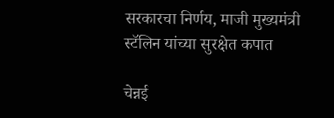सरकारचा निर्णय, माजी मुख्यमंत्री स्टॅलिन यांच्या सुरक्षेत कपात

चेन्नई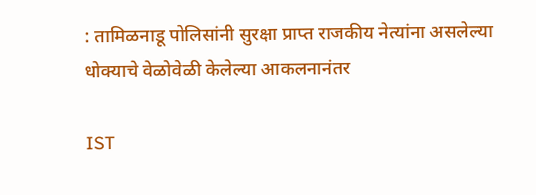: तामिळनाडू पोलिसांनी सुरक्षा प्राप्त राजकीय नेत्यांना असलेल्या धोक्याचे वेळोवेळी केलेल्या आकलनानंतर

IST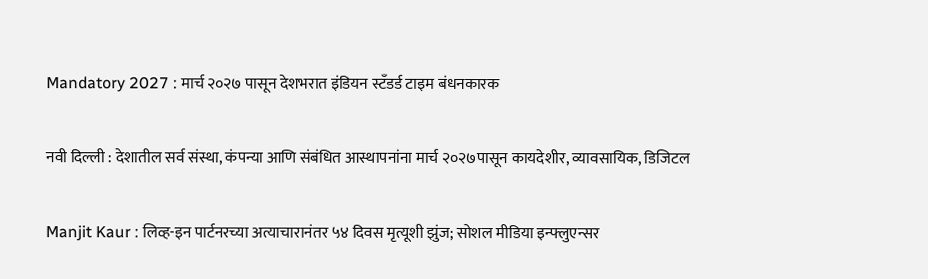Mandatory 2027 : मार्च २०२७ पासून देशभरात इंडियन स्टँडर्ड टाइम बंधनकारक

नवी दिल्ली : देशातील सर्व संस्था, कंपन्या आणि संबंधित आस्थापनांना मार्च २०२७पासून कायदेशीर, व्यावसायिक, डिजिटल

Manjit Kaur : लिव्ह-इन पार्टनरच्या अत्याचारानंतर ५४ दिवस मृत्यूशी झुंज; सोशल मीडिया इन्फ्लुएन्सर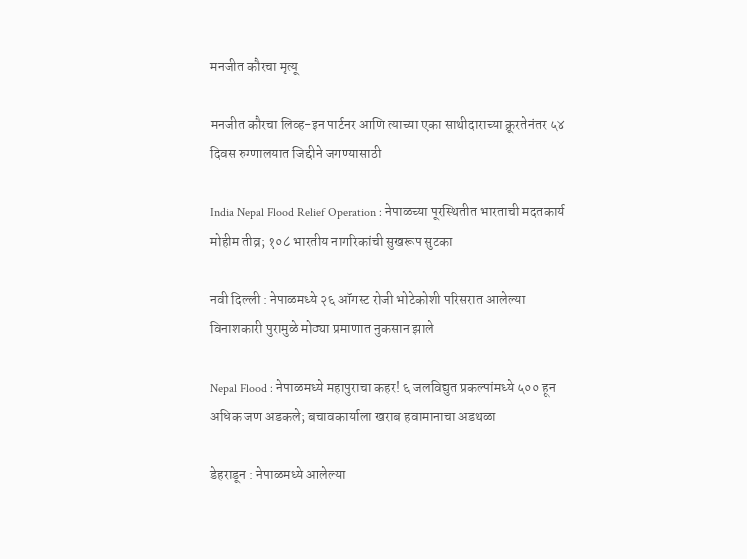मनजीत कौरचा मृत्यू

मनजीत कौरचा लिव्ह-इन पार्टनर आणि त्याच्या एका साथीदाराच्या क्रूरतेनंतर ५४ दिवस रुग्णालयात जिद्दीने जगण्यासाठी

India Nepal Flood Relief Operation : नेपाळच्या पूरस्थितीत भारताची मदतकार्य मोहीम तीव्र; १०८ भारतीय नागरिकांची सुखरूप सुटका

नवी दिल्ली : नेपाळमध्ये २६ ऑगस्ट रोजी भोटेकोशी परिसरात आलेल्या विनाशकारी पुरामुळे मोठ्या प्रमाणात नुकसान झाले

Nepal Flood : नेपाळमध्ये महापुराचा कहर! ६ जलविद्युत प्रकल्पांमध्ये ५०० हून अधिक जण अडकले; बचावकार्याला खराब हवामानाचा अडथळा

डेहराडून : नेपाळमध्ये आलेल्या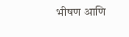भीषण आणि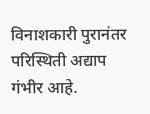विनाशकारी पुरानंतर परिस्थिती अद्याप गंभीर आहे.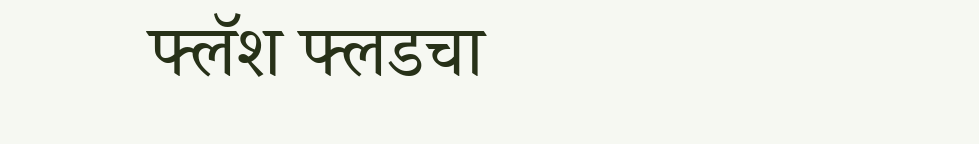फ्लॅश फ्लडचा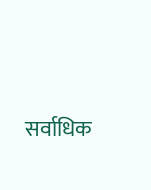सर्वाधिक